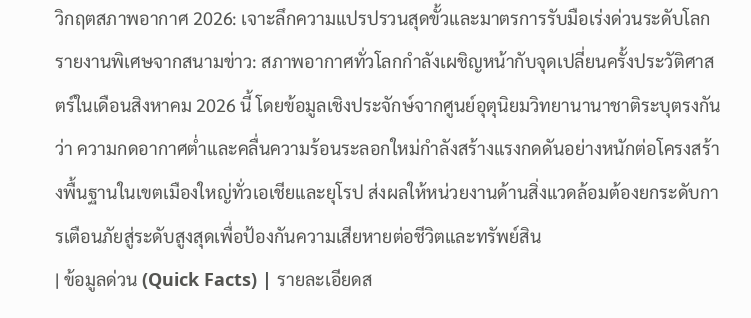วิกฤตสภาพอากาศ 2026: เจาะลึกความแปรปรวนสุดขั้วและมาตรการรับมือเร่งด่วนระดับโลก
รายงานพิเศษจากสนามข่าว: สภาพอากาศทั่วโลกกำลังเผชิญหน้ากับจุดเปลี่ยนครั้งประวัติศาสตร์ในเดือนสิงหาคม 2026 นี้ โดยข้อมูลเชิงประจักษ์จากศูนย์อุตุนิยมวิทยานานาชาติระบุตรงกันว่า ความกดอากาศต่ำและคลื่นความร้อนระลอกใหม่กำลังสร้างแรงกดดันอย่างหนักต่อโครงสร้างพื้นฐานในเขตเมืองใหญ่ทั่วเอเชียและยุโรป ส่งผลให้หน่วยงานด้านสิ่งแวดล้อมต้องยกระดับการเตือนภัยสู่ระดับสูงสุดเพื่อป้องกันความเสียหายต่อชีวิตและทรัพย์สิน
| ข้อมูลด่วน (Quick Facts) | รายละเอียดส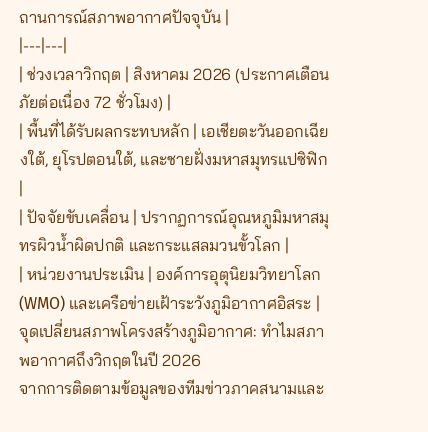ถานการณ์สภาพอากาศปัจจุบัน |
|---|---|
| ช่วงเวลาวิกฤต | สิงหาคม 2026 (ประกาศเตือนภัยต่อเนื่อง 72 ชั่วโมง) |
| พื้นที่ได้รับผลกระทบหลัก | เอเชียตะวันออกเฉียงใต้, ยุโรปตอนใต้, และชายฝั่งมหาสมุทรแปซิฟิก |
| ปัจจัยขับเคลื่อน | ปรากฏการณ์อุณหภูมิมหาสมุทรผิวน้ำผิดปกติ และกระแสลมวนขั้วโลก |
| หน่วยงานประเมิน | องค์การอุตุนิยมวิทยาโลก (WMO) และเครือข่ายเฝ้าระวังภูมิอากาศอิสระ |
จุดเปลี่ยนสภาพโครงสร้างภูมิอากาศ: ทำไมสภาพอากาศถึงวิกฤตในปี 2026
จากการติดตามข้อมูลของทีมข่าวภาคสนามและ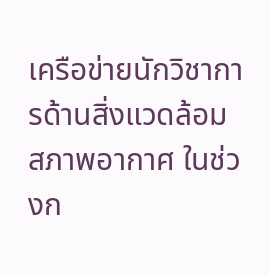เครือข่ายนักวิชาการด้านสิ่งแวดล้อม สภาพอากาศ ในช่วงก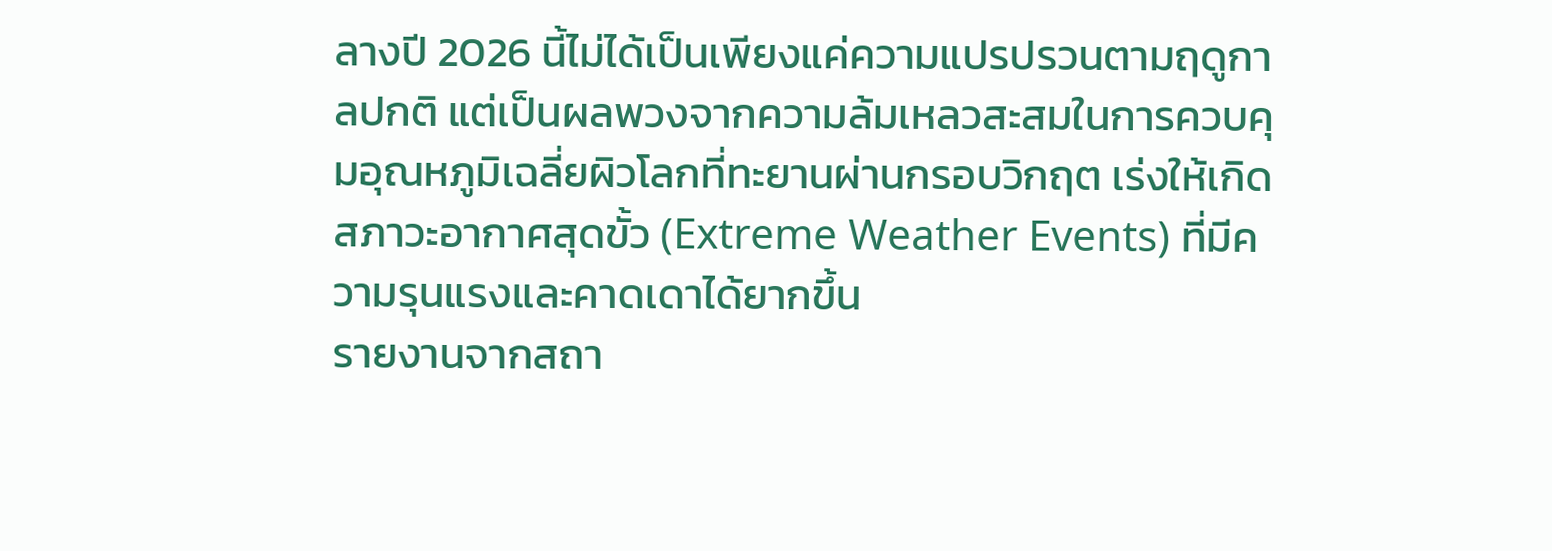ลางปี 2026 นี้ไม่ได้เป็นเพียงแค่ความแปรปรวนตามฤดูกาลปกติ แต่เป็นผลพวงจากความล้มเหลวสะสมในการควบคุมอุณหภูมิเฉลี่ยผิวโลกที่ทะยานผ่านกรอบวิกฤต เร่งให้เกิดสภาวะอากาศสุดขั้ว (Extreme Weather Events) ที่มีความรุนแรงและคาดเดาได้ยากขึ้น
รายงานจากสถา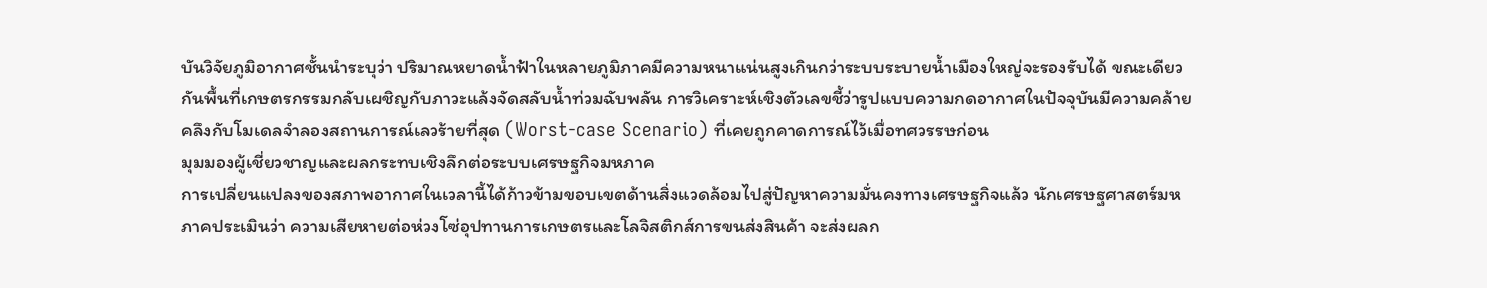บันวิจัยภูมิอากาศชั้นนำระบุว่า ปริมาณหยาดน้ำฟ้าในหลายภูมิภาคมีความหนาแน่นสูงเกินกว่าระบบระบายน้ำเมืองใหญ่จะรองรับได้ ขณะเดียวกันพื้นที่เกษตรกรรมกลับเผชิญกับภาวะแล้งจัดสลับน้ำท่วมฉับพลัน การวิเคราะห์เชิงตัวเลขชี้ว่ารูปแบบความกดอากาศในปัจจุบันมีความคล้ายคลึงกับโมเดลจำลองสถานการณ์เลวร้ายที่สุด (Worst-case Scenario) ที่เคยถูกคาดการณ์ไว้เมื่อทศวรรษก่อน
มุมมองผู้เชี่ยวชาญและผลกระทบเชิงลึกต่อระบบเศรษฐกิจมหภาค
การเปลี่ยนแปลงของสภาพอากาศในเวลานี้ได้ก้าวข้ามขอบเขตด้านสิ่งแวดล้อมไปสู่ปัญหาความมั่นคงทางเศรษฐกิจแล้ว นักเศรษฐศาสตร์มหภาคประเมินว่า ความเสียหายต่อห่วงโซ่อุปทานการเกษตรและโลจิสติกส์การขนส่งสินค้า จะส่งผลก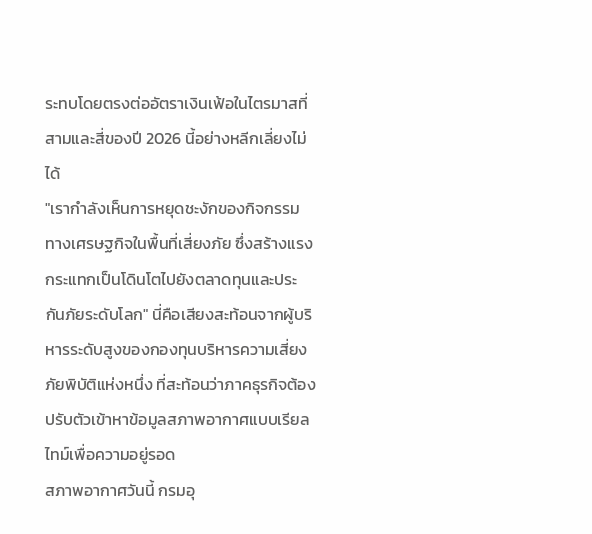ระทบโดยตรงต่ออัตราเงินเฟ้อในไตรมาสที่สามและสี่ของปี 2026 นี้อย่างหลีกเลี่ยงไม่ได้
"เรากำลังเห็นการหยุดชะงักของกิจกรรมทางเศรษฐกิจในพื้นที่เสี่ยงภัย ซึ่งสร้างแรงกระแทกเป็นโดินโตไปยังตลาดทุนและประกันภัยระดับโลก" นี่คือเสียงสะท้อนจากผู้บริหารระดับสูงของกองทุนบริหารความเสี่ยงภัยพิบัติแห่งหนึ่ง ที่สะท้อนว่าภาคธุรกิจต้องปรับตัวเข้าหาข้อมูลสภาพอากาศแบบเรียลไทม์เพื่อความอยู่รอด
สภาพอากาศวันนี้ กรมอุ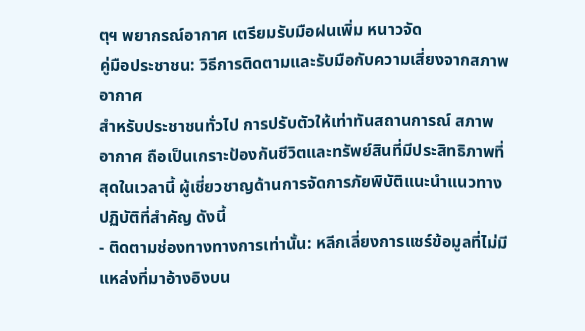ตุฯ พยากรณ์อากาศ เตรียมรับมือฝนเพิ่ม หนาวจัด
คู่มือประชาชน: วิธีการติดตามและรับมือกับความเสี่ยงจากสภาพอากาศ
สำหรับประชาชนทั่วไป การปรับตัวให้เท่าทันสถานการณ์ สภาพอากาศ ถือเป็นเกราะป้องกันชีวิตและทรัพย์สินที่มีประสิทธิภาพที่สุดในเวลานี้ ผู้เชี่ยวชาญด้านการจัดการภัยพิบัติแนะนำแนวทางปฏิบัติที่สำคัญ ดังนี้
- ติดตามช่องทางทางการเท่านั้น: หลีกเลี่ยงการแชร์ข้อมูลที่ไม่มีแหล่งที่มาอ้างอิงบน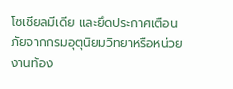โซเชียลมีเดีย และยึดประกาศเตือนภัยจากกรมอุตุนิยมวิทยาหรือหน่วยงานท้อง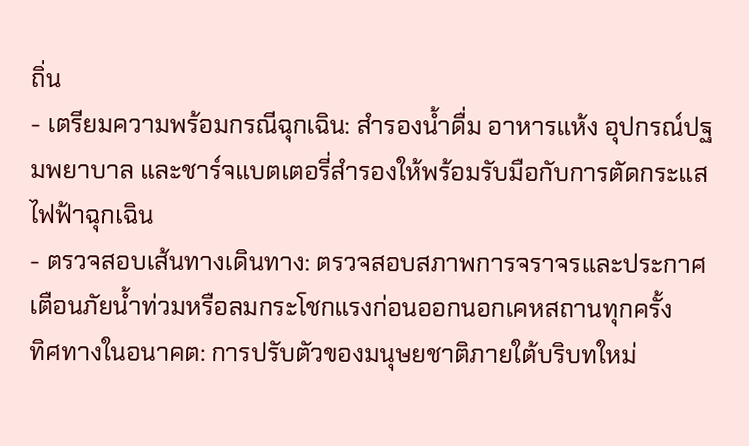ถิ่น
- เตรียมความพร้อมกรณีฉุกเฉิน: สำรองน้ำดื่ม อาหารแห้ง อุปกรณ์ปฐมพยาบาล และชาร์จแบตเตอรี่สำรองให้พร้อมรับมือกับการตัดกระแสไฟฟ้าฉุกเฉิน
- ตรวจสอบเส้นทางเดินทาง: ตรวจสอบสภาพการจราจรและประกาศเตือนภัยน้ำท่วมหรือลมกระโชกแรงก่อนออกนอกเคหสถานทุกครั้ง
ทิศทางในอนาคต: การปรับตัวของมนุษยชาติภายใต้บริบทใหม่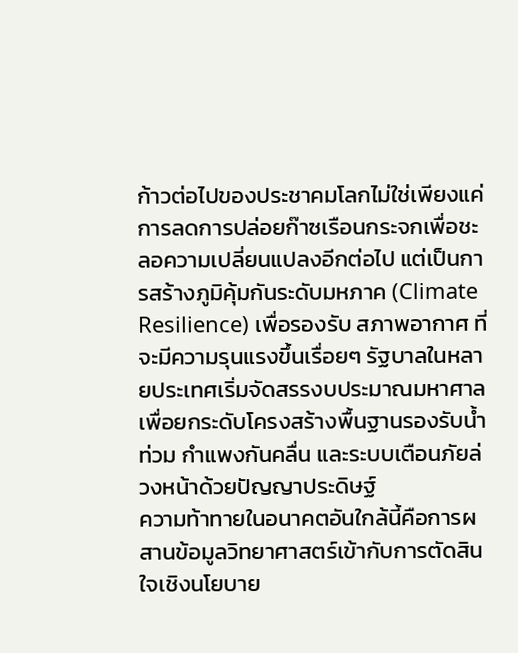ก้าวต่อไปของประชาคมโลกไม่ใช่เพียงแค่การลดการปล่อยก๊าซเรือนกระจกเพื่อชะลอความเปลี่ยนแปลงอีกต่อไป แต่เป็นการสร้างภูมิคุ้มกันระดับมหภาค (Climate Resilience) เพื่อรองรับ สภาพอากาศ ที่จะมีความรุนแรงขึ้นเรื่อยๆ รัฐบาลในหลายประเทศเริ่มจัดสรรงบประมาณมหาศาลเพื่อยกระดับโครงสร้างพื้นฐานรองรับน้ำท่วม กำแพงกันคลื่น และระบบเตือนภัยล่วงหน้าด้วยปัญญาประดิษฐ์
ความท้าทายในอนาคตอันใกล้นี้คือการผสานข้อมูลวิทยาศาสตร์เข้ากับการตัดสินใจเชิงนโยบาย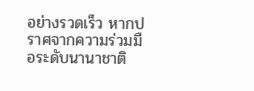อย่างรวดเร็ว หากปราศจากความร่วมมือระดับนานาชาติ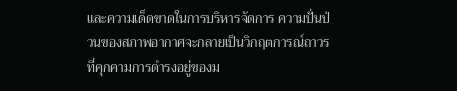และความเด็ดขาดในการบริหารจัดการ ความปั่นป่วนของสภาพอากาศจะกลายเป็นวิกฤตการณ์ถาวรที่คุกคามการดำรงอยู่ของม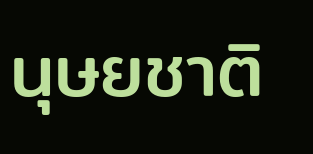นุษยชาติ